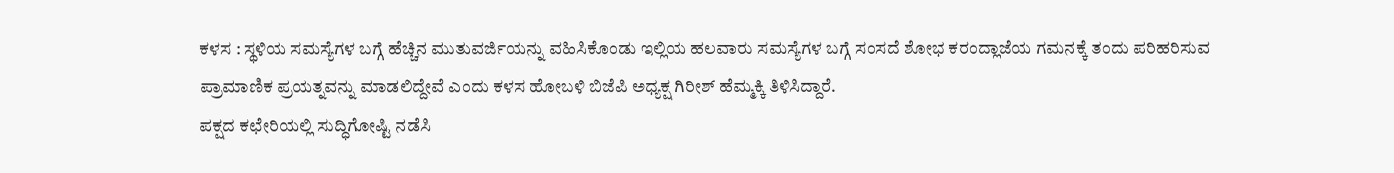ಕಳಸ : ಸ್ಥಳಿಯ ಸಮಸ್ಯೆಗಳ ಬಗ್ಗೆ ಹೆಚ್ಚಿನ ಮುತುವರ್ಜಿಯನ್ನು ವಹಿಸಿಕೊಂಡು ಇಲ್ಲಿಯ ಹಲವಾರು ಸಮಸ್ಯೆಗಳ ಬಗ್ಗೆ ಸಂಸದೆ ಶೋಭ ಕರಂದ್ಲಾಜೆಯ ಗಮನಕ್ಕೆ ತಂದು ಪರಿಹರಿಸುವ ಪ್ರಾಮಾಣಿಕ ಪ್ರಯತ್ನವನ್ನು ಮಾಡಲಿದ್ದೇವೆ ಎಂದು ಕಳಸ ಹೋಬಳಿ ಬಿಜೆಪಿ ಅಧ್ಯಕ್ಷ ಗಿರೀಶ್ ಹೆಮ್ಮಕ್ಕಿ ತಿಳಿಸಿದ್ದಾರೆ.
ಪಕ್ಷದ ಕಛೇರಿಯಲ್ಲಿ ಸುದ್ಧಿಗೋಷ್ಟಿ ನಡೆಸಿ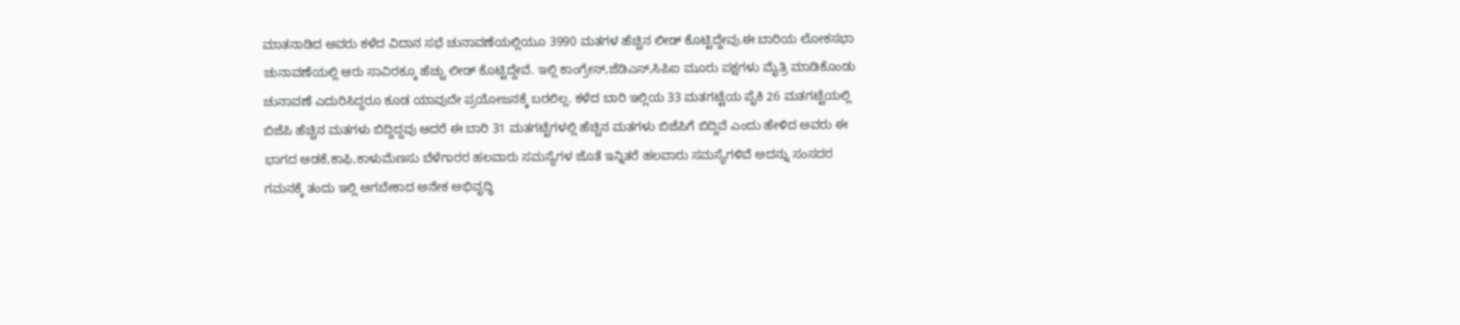ಮಾತನಾಡಿದ ಅವರು ಕಳೆದ ವಿದಾನ ಸಭೆ ಚುನಾವಣೆಯಲ್ಲಿಯೂ 3990 ಮತಗಳ ಹೆಚ್ಚಿನ ಲೀಡ್ ಕೊಟ್ಟಿದ್ದೇವು.ಈ ಬಾರಿಯ ಲೋಕಸಭಾ ಚುನಾವಣೆಯಲ್ಲಿ ಆರು ಸಾವಿರಕ್ಕೂ ಹೆಚ್ಚು ಲೀಡ್ ಕೊಟ್ಟಿದ್ದೇವೆ. ಇಲ್ಲಿ ಕಾಂಗ್ರೇಸ್,ಜೆಡಿಎಸ್,ಸಿಪಿಐ ಮೂರು ಪಕ್ಷಗಳು ಮೈತ್ರಿ ಮಾಡಿಕೊಂಡು ಚುನಾವಣೆ ಎದುರಿಸಿದ್ದರೂ ಕೂಡ ಯಾವುದೇ ಪ್ರಯೋಜನಕ್ಕೆ ಬರಲಿಲ್ಲ. ಕಳೆದ ಬಾರಿ ಇಲ್ಲಿಯ 33 ಮತಗಟ್ಟೆಯ ಪೈಕಿ 26 ಮತಗಟ್ಟೆಯಲ್ಲಿ ಬಿಜೆಪಿ ಹೆಚ್ಚಿನ ಮತಗಳು ಬಿದ್ದಿದ್ದವು ಆದರೆ ಈ ಬಾರಿ 31 ಮತಗಟ್ಟೆಗಳಲ್ಲಿ ಹೆಚ್ಚಿನ ಮತಗಳು ಬಿಜೆಪಿಗೆ ಬಿದ್ದಿವೆ ಎಂದು ಹೇಳಿದ ಅವರು ಈ ಭಾಗದ ಅಡಕೆ,ಕಾಫಿ,ಕಾಳುಮೆಣಸು ಬೆಳೆಗಾರರ ಹಲವಾರು ಸಮಸ್ಯೆಗಳ ಜೊತೆ ಇನ್ನಿತರೆ ಹಲವಾರು ಸಮಸ್ಯೆಗಳಿವೆ ಅದನ್ನು ಸಂಸದರ ಗಮನಕ್ಕೆ ತಂದು ಇಲ್ಲಿ ಆಗಬೇಕಾದ ಅನೇಕ ಅಭಿವೃದ್ಧಿ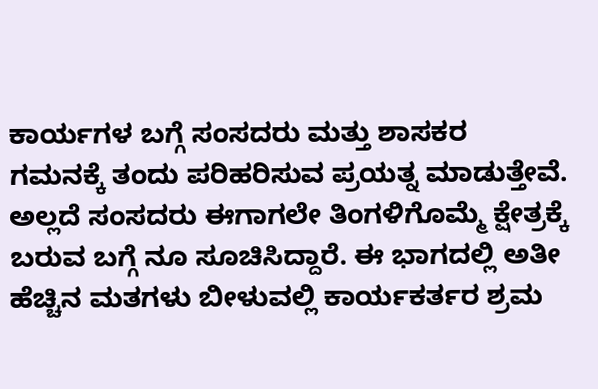ಕಾರ್ಯಗಳ ಬಗ್ಗೆ ಸಂಸದರು ಮತ್ತು ಶಾಸಕರ ಗಮನಕ್ಕೆ ತಂದು ಪರಿಹರಿಸುವ ಪ್ರಯತ್ನ ಮಾಡುತ್ತೇವೆ. ಅಲ್ಲದೆ ಸಂಸದರು ಈಗಾಗಲೇ ತಿಂಗಳಿಗೊಮ್ಮೆ ಕ್ಷೇತ್ರಕ್ಕೆ ಬರುವ ಬಗ್ಗೆ ನೂ ಸೂಚಿಸಿದ್ದಾರೆ. ಈ ಭಾಗದಲ್ಲಿ ಅತೀ ಹೆಚ್ಚಿನ ಮತಗಳು ಬೀಳುವಲ್ಲಿ ಕಾರ್ಯಕರ್ತರ ಶ್ರಮ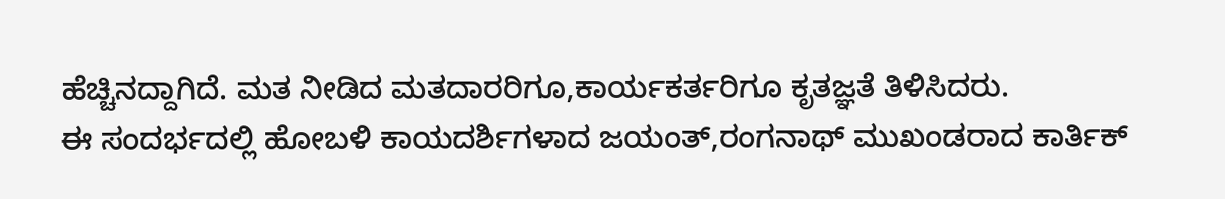ಹೆಚ್ಚಿನದ್ದಾಗಿದೆ. ಮತ ನೀಡಿದ ಮತದಾರರಿಗೂ,ಕಾರ್ಯಕರ್ತರಿಗೂ ಕೃತಜ್ಞತೆ ತಿಳಿಸಿದರು.
ಈ ಸಂದರ್ಭದಲ್ಲಿ ಹೋಬಳಿ ಕಾಯದರ್ಶಿಗಳಾದ ಜಯಂತ್,ರಂಗನಾಥ್ ಮುಖಂಡರಾದ ಕಾರ್ತಿಕ್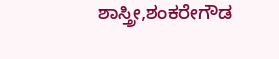ಶಾಸ್ತ್ರೀ,ಶಂಕರೇಗೌಡ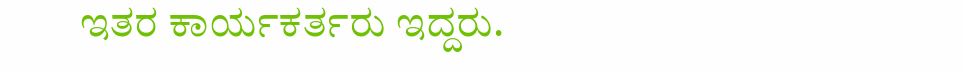ಇತರ ಕಾರ್ಯಕರ್ತರು ಇದ್ದರು.